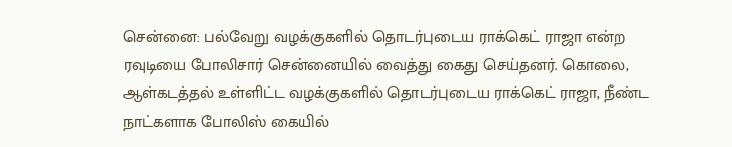சென்னை: பல்வேறு வழக்குகளில் தொடர்புடைய ராக்கெட் ராஜா என்ற ரவுடியை போலிசார் சென்னையில் வைத்து கைது செய்தனர். கொலை, ஆள்கடத்தல் உள்ளிட்ட வழக்குகளில் தொடர்புடைய ராக்கெட் ராஜா, நீண்ட நாட்களாக போலிஸ் கையில்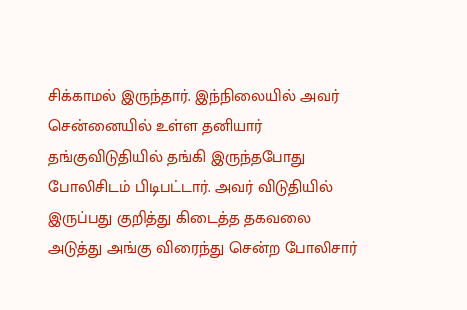சிக்காமல் இருந்தார். இந்நிலையில் அவர் சென்னையில் உள்ள தனியார் தங்குவிடுதியில் தங்கி இருந்தபோது போலிசிடம் பிடிபட்டார். அவர் விடுதியில் இருப்பது குறித்து கிடைத்த தகவலை அடுத்து அங்கு விரைந்து சென்ற போலிசார்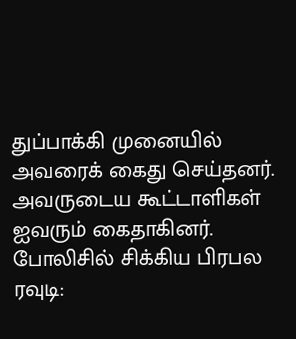துப்பாக்கி முனையில் அவரைக் கைது செய்தனர். அவருடைய கூட்டாளிகள் ஐவரும் கைதாகினர்.
போலிசில் சிக்கிய பிரபல ரவுடி: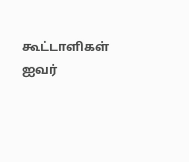கூட்டாளிகள் ஐவர்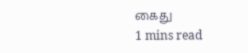கைது
1 mins read